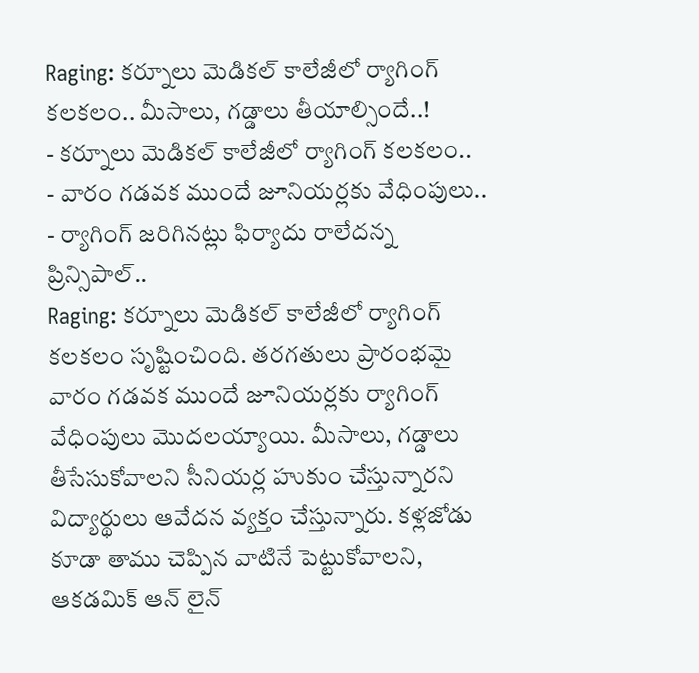Raging: కర్నూలు మెడికల్ కాలేజీలో ర్యాగింగ్ కలకలం.. మీసాలు, గడ్డాలు తీయాల్సిందే..!
- కర్నూలు మెడికల్ కాలేజీలో ర్యాగింగ్ కలకలం..
- వారం గడవక ముందే జూనియర్లకు వేధింపులు..
- ర్యాగింగ్ జరిగినట్లు ఫిర్యాదు రాలేదన్న ప్రిన్సిపాల్..
Raging: కర్నూలు మెడికల్ కాలేజీలో ర్యాగింగ్ కలకలం సృష్టించింది. తరగతులు ప్రారంభమై వారం గడవక ముందే జూనియర్లకు ర్యాగింగ్ వేధింపులు మొదలయ్యాయి. మీసాలు, గడ్డాలు తీసేసుకోవాలని సీనియర్ల హుకుం చేస్తున్నారని విద్యార్థులు ఆవేదన వ్యక్తం చేస్తున్నారు. కళ్లజోడు కూడా తాము చెప్పిన వాటినే పెట్టుకోవాలని, ఆకడమిక్ ఆన్ లైన్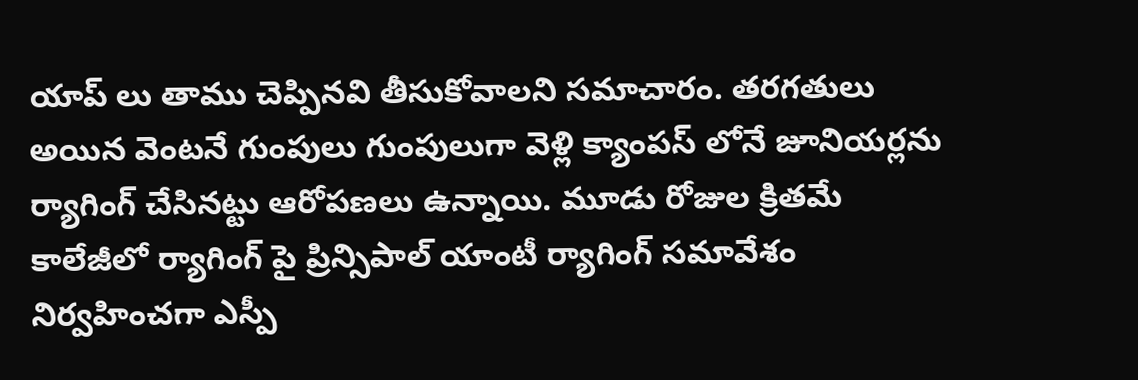యాప్ లు తాము చెప్పినవి తీసుకోవాలని సమాచారం. తరగతులు అయిన వెంటనే గుంపులు గుంపులుగా వెళ్లి క్యాంపస్ లోనే జూనియర్లను ర్యాగింగ్ చేసినట్టు ఆరోపణలు ఉన్నాయి. మూడు రోజుల క్రితమే కాలేజీలో ర్యాగింగ్ పై ప్రిన్సిపాల్ యాంటీ ర్యాగింగ్ సమావేశం నిర్వహించగా ఎస్పీ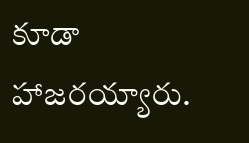కూడా హాజరయ్యారు.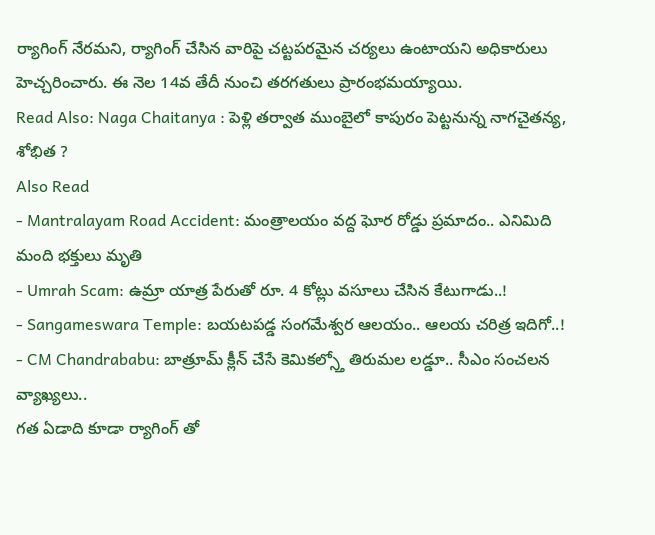ర్యాగింగ్ నేరమని, ర్యాగింగ్ చేసిన వారిపై చట్టపరమైన చర్యలు ఉంటాయని అధికారులు హెచ్చరించారు. ఈ నెల 14వ తేదీ నుంచి తరగతులు ప్రారంభమయ్యాయి.
Read Also: Naga Chaitanya : పెళ్లి తర్వాత ముంబైలో కాపురం పెట్టనున్న నాగచైతన్య, శోభిత ?
Also Read
- Mantralayam Road Accident: మంత్రాలయం వద్ద ఘోర రోడ్డు ప్రమాదం.. ఎనిమిది మంది భక్తులు మృతి
- Umrah Scam: ఉమ్రా యాత్ర పేరుతో రూ. 4 కోట్లు వసూలు చేసిన కేటుగాడు..!
- Sangameswara Temple: బయటపడ్డ సంగమేశ్వర ఆలయం.. ఆలయ చరిత్ర ఇదిగో..!
- CM Chandrababu: బాత్రూమ్ క్లీన్ చేసే కెమికల్స్తో తిరుమల లడ్డూ.. సీఎం సంచలన వ్యాఖ్యలు..
గత ఏడాది కూడా ర్యాగింగ్ తో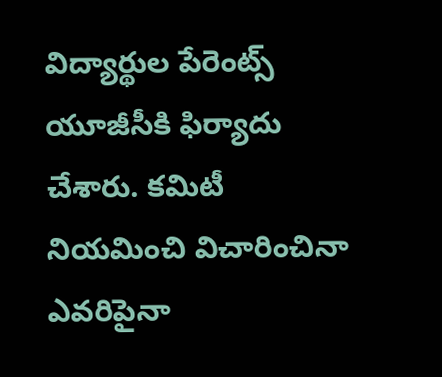విద్యార్థుల పేరెంట్స్ యూజీసీకి ఫిర్యాదు చేశారు. కమిటీ నియమించి విచారించినా ఎవరిపైనా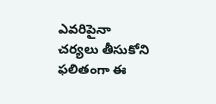ఎవరిపైనా చర్యలు తీసుకోని ఫలితంగా ఈ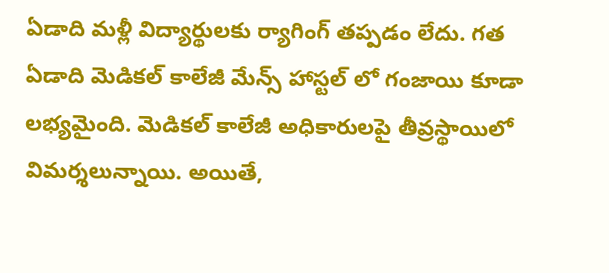ఏడాది మళ్లీ విద్యార్థులకు ర్యాగింగ్ తప్పడం లేదు. గత ఏడాది మెడికల్ కాలేజీ మేన్స్ హాస్టల్ లో గంజాయి కూడా లభ్యమైంది. మెడికల్ కాలేజీ అధికారులపై తీవ్రస్థాయిలో విమర్శలున్నాయి. అయితే,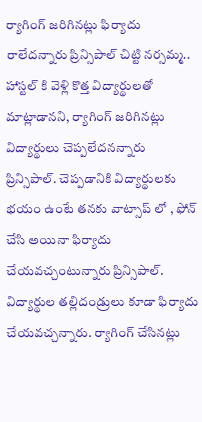ర్యాగింగ్ జరిగినట్లు ఫిర్యాదు రాలేదన్నారు ప్రిన్సిపాల్ చిట్టి నర్సమ్మ.. హాస్టల్ కి వెళ్లి కొత్త విద్యార్థులతో మాట్లాడానని, ర్యాగింగ్ జరిగినట్లు విద్యార్థులు చెప్పలేదనన్నారు ప్రిన్సిపాల్. చెప్పడానికి విద్యార్థులకు భయం ఉంటే తనకు వాట్సాప్ లో , ఫోన్ చేసి అయినా ఫిర్యాదు చేయవచ్చంటున్నారు ప్రిన్సిపాల్. విద్యార్థుల తల్లిదండ్రులు కూడా ఫిర్యాదు చేయవచ్చన్నారు. ర్యాగింగ్ చేసినట్లు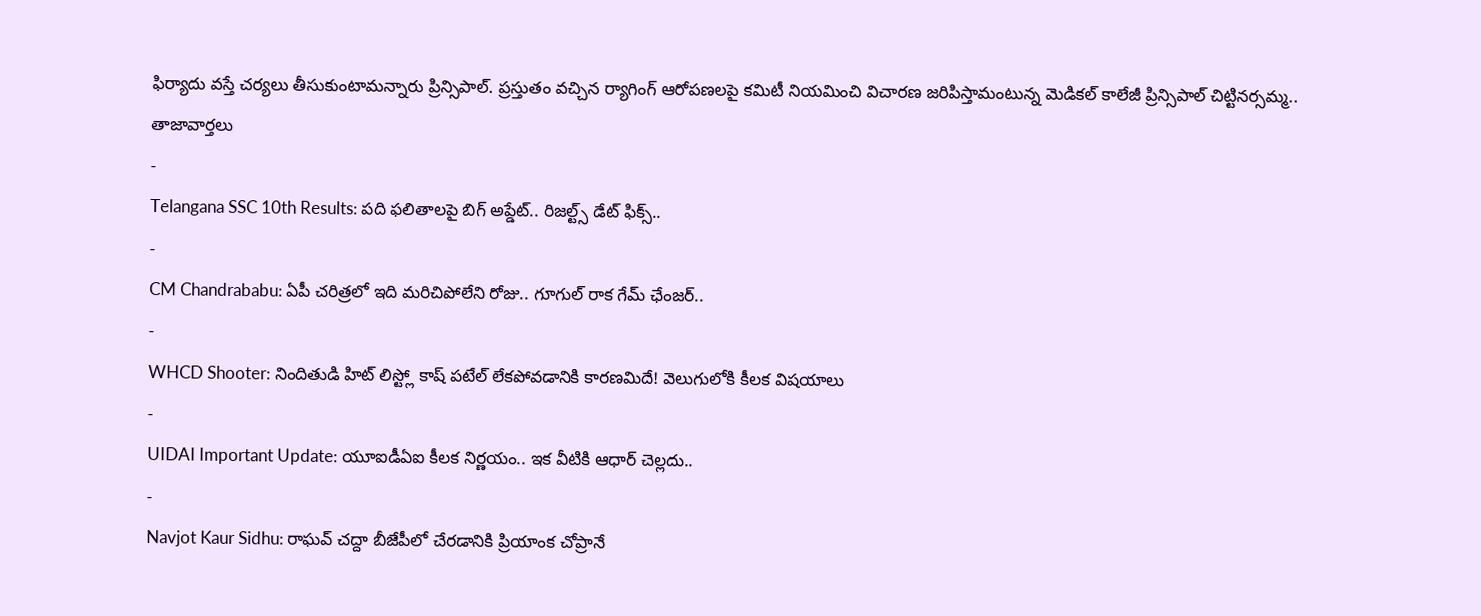ఫిర్యాదు వస్తే చర్యలు తీసుకుంటామన్నారు ప్రిన్సిపాల్. ప్రస్తుతం వచ్చిన ర్యాగింగ్ ఆరోపణలపై కమిటీ నియమించి విచారణ జరిపిస్తామంటున్న మెడికల్ కాలేజీ ప్రిన్సిపాల్ చిట్టినర్సమ్మ..
తాజావార్తలు
-
Telangana SSC 10th Results: పది ఫలితాలపై బిగ్ అప్డేట్.. రిజల్ట్స్ డేట్ ఫిక్స్..
-
CM Chandrababu: ఏపీ చరిత్రలో ఇది మరిచిపోలేని రోజు.. గూగుల్ రాక గేమ్ ఛేంజర్..
-
WHCD Shooter: నిందితుడి హిట్ లిస్ట్లో కాష్ పటేల్ లేకపోవడానికి కారణమిదే! వెలుగులోకి కీలక విషయాలు
-
UIDAI Important Update: యూఐడీఏఐ కీలక నిర్ణయం.. ఇక వీటికి ఆధార్ చెల్లదు..
-
Navjot Kaur Sidhu: రాఘవ్ చద్దా బీజేపీలో చేరడానికి ప్రియాంక చోప్రానే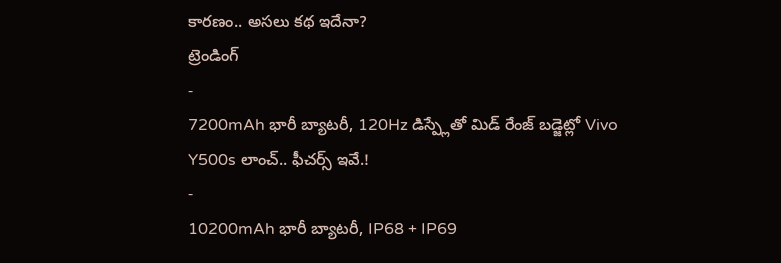కారణం.. అసలు కథ ఇదేనా?
ట్రెండింగ్
-
7200mAh భారీ బ్యాటరీ, 120Hz డిస్ప్లేతో మిడ్ రేంజ్ బడ్జెట్లో Vivo Y500s లాంచ్.. ఫీచర్స్ ఇవే.!
-
10200mAh భారీ బ్యాటరీ, IP68 + IP69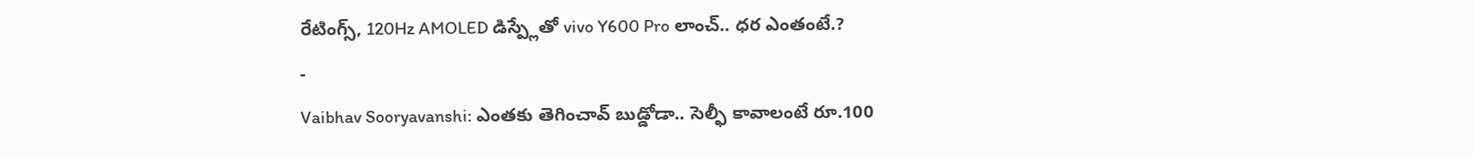రేటింగ్స్, 120Hz AMOLED డిస్ప్లేతో vivo Y600 Pro లాంచ్.. ధర ఎంతంటే.?
-
Vaibhav Sooryavanshi: ఎంతకు తెగించావ్ బుడ్డోడా.. సెల్ఫీ కావాలంటే రూ.100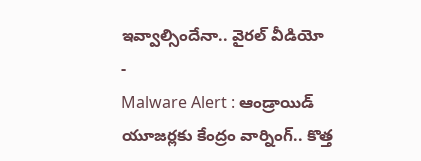ఇవ్వాల్సిందేనా.. వైరల్ వీడియో
-
Malware Alert : ఆండ్రాయిడ్ యూజర్లకు కేంద్రం వార్నింగ్.. కొత్త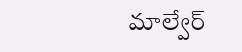మాల్వేర్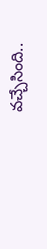వచ్చేసింది..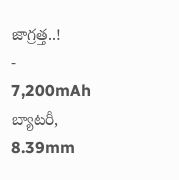జాగ్రత్త..!
-
7,200mAh బ్యాటరీ, 8.39mm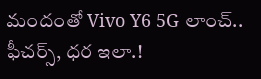మందంతో Vivo Y6 5G లాంచ్.. ఫీచర్స్, ధర ఇలా.!